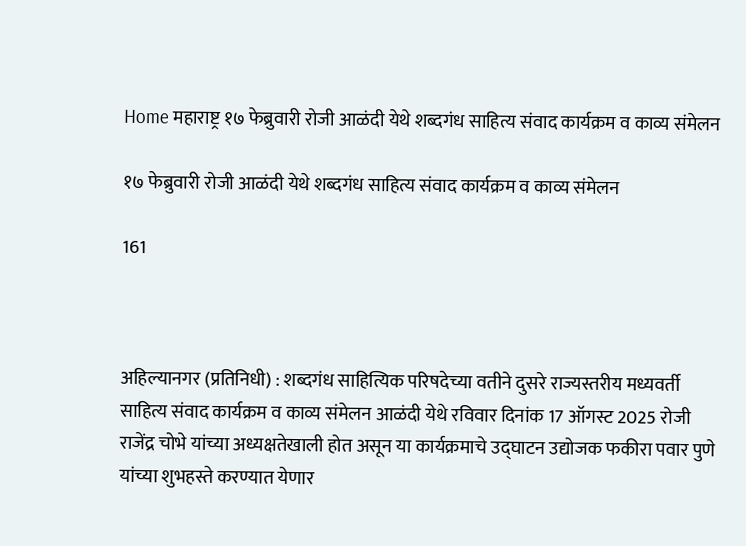Home महाराष्ट्र १७ फेब्रुवारी रोजी आळंदी येथे शब्दगंध साहित्य संवाद कार्यक्रम व काव्य संमेलन

१७ फेब्रुवारी रोजी आळंदी येथे शब्दगंध साहित्य संवाद कार्यक्रम व काव्य संमेलन

161



अहिल्यानगर (प्रतिनिधी) : शब्दगंध साहित्यिक परिषदेच्या वतीने दुसरे राज्यस्तरीय मध्यवर्ती साहित्य संवाद कार्यक्रम व काव्य संमेलन आळंदी येथे रविवार दिनांक 17 ऑगस्ट 2025 रोजी राजेंद्र चोभे यांच्या अध्यक्षतेखाली होत असून या कार्यक्रमाचे उद्घाटन उद्योजक फकीरा पवार पुणे यांच्या शुभहस्ते करण्यात येणार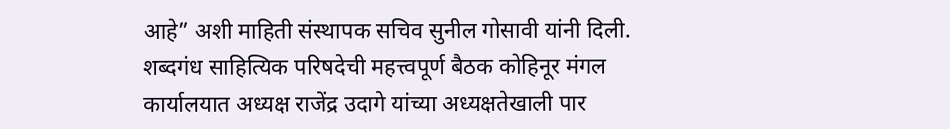आहे” अशी माहिती संस्थापक सचिव सुनील गोसावी यांनी दिली.
शब्दगंध साहित्यिक परिषदेची महत्त्वपूर्ण बैठक कोहिनूर मंगल कार्यालयात अध्यक्ष राजेंद्र उदागे यांच्या अध्यक्षतेखाली पार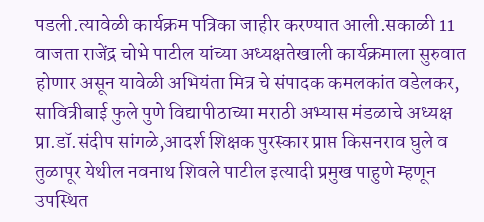पडली.त्यावेळी कार्यक्रम पत्रिका जाहीर करण्यात आली.सकाळी 11 वाजता राजेंद्र चोभे पाटील यांच्या अध्यक्षतेखाली कार्यक्रमाला सुरुवात होणार असून यावेळी अभियंता मित्र चे संपादक कमलकांत वडेलकर, सावित्रीबाई फुले पुणे विद्यापीठाच्या मराठी अभ्यास मंडळाचे अध्यक्ष प्रा.डॉ.संदीप सांगळे,आदर्श शिक्षक पुरस्कार प्राप्त किसनराव घुले व तुळापूर येथील नवनाथ शिवले पाटील इत्यादी प्रमुख पाहुणे म्हणून उपस्थित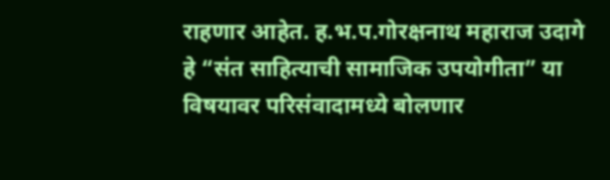राहणार आहेत. ह.भ.प.गोरक्षनाथ महाराज उदागे हे “संत साहित्याची सामाजिक उपयोगीता” या विषयावर परिसंवादामध्ये बोलणार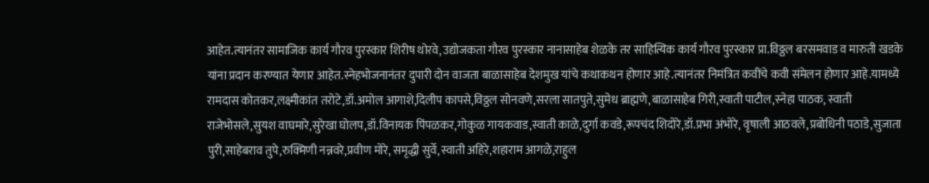आहेत.त्यानंतर सामाजिक कार्य गौरव पुरस्कार शिरीष थोरवे,उद्योजकता गौरव पुरस्कार नानासाहेब शेळके तर साहित्यिक कार्य गौरव पुरस्कार प्रा.विठ्ठल बरसमवाड व मारुती खडके यांना प्रदान करण्यात येणार आहेत.स्नेहभोजनानंतर दुपारी दोन वाजता बाळासाहेब देशमुख यांचे कथाकथन होणार आहे.त्यानंतर निमंत्रित कवींचे कवी संमेलन होणार आहे.यामध्ये रामदास कोतकर,लक्ष्मीकांत तरोटे,डॉ.अमोल आगाशे,दिलीप कापसे,विठ्ठल सोनवणे,सरला सातपुते,सुमेध ब्राह्मणे,बाळासाहेब गिरी,स्वाती पाटील,स्नेहा पाठक, स्वाती राजेभोसले,सुयश वाघमारे,सुरेखा घोलप,डॉ.विनायक पिंपळकर,गोकुळ गायकवाड,स्वाती काळे,दुर्गा कवडे,रूपचंद शिदोरे,डॉ.प्रभा अंभोरे, वृषाली आठवले,प्रबोधिनी पठाडे,सुजाता पुरी,साहेबराव तुपे,रुक्मिणी नन्नवरे,प्रवीण मोरे, समृद्धी सुर्वे,स्वाती अहिरे,शहाराम आगळे,राहुल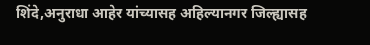शिंदे,अनुराधा आहेर यांच्यासह अहिल्यानगर जिल्ह्यासह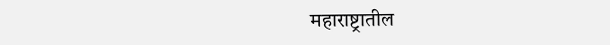महाराष्ट्रातील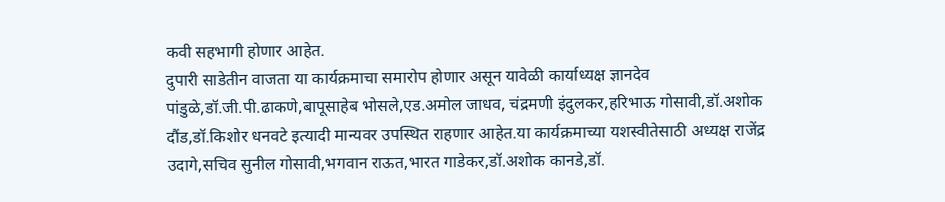कवी सहभागी होणार आहेत.
दुपारी साडेतीन वाजता या कार्यक्रमाचा समारोप होणार असून यावेळी कार्याध्यक्ष ज्ञानदेव पांडुळे,डॉ.जी.पी.ढाकणे,बापूसाहेब भोसले,एड.अमोल जाधव, चंद्रमणी इंदुलकर,हरिभाऊ गोसावी,डॉ.अशोक दौंड,डॉ.किशोर धनवटे इत्यादी मान्यवर उपस्थित राहणार आहेत.या कार्यक्रमाच्या यशस्वीतेसाठी अध्यक्ष राजेंद्र उदागे,सचिव सुनील गोसावी,भगवान राऊत,भारत गाडेकर,डॉ.अशोक कानडे,डॉ.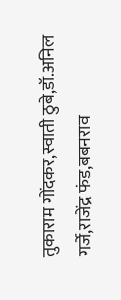तुकाराम गोंदकर,स्वाती ठुबे,डॉ.अनिल गर्जे,राजेंद्र फंड,बबनराव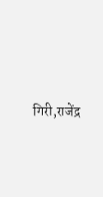गिरी,राजेंद्र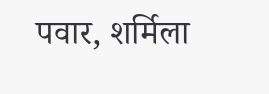पवार, शर्मिला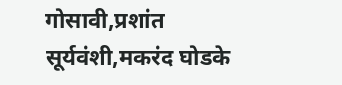गोसावी,प्रशांत सूर्यवंशी,मकरंद घोडके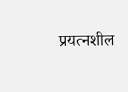प्रयत्नशील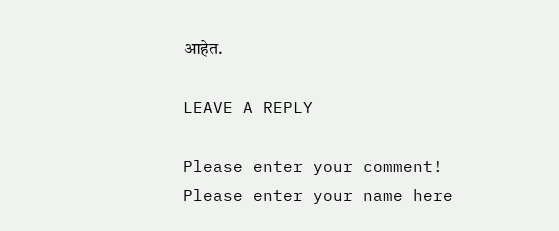आहेत.

LEAVE A REPLY

Please enter your comment!
Please enter your name here